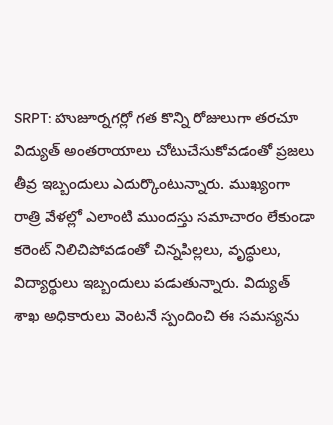SRPT: హుజూర్నగర్లో గత కొన్ని రోజులుగా తరచూ విద్యుత్ అంతరాయాలు చోటుచేసుకోవడంతో ప్రజలు తీవ్ర ఇబ్బందులు ఎదుర్కొంటున్నారు. ముఖ్యంగా రాత్రి వేళల్లో ఎలాంటి ముందస్తు సమాచారం లేకుండా కరెంట్ నిలిచిపోవడంతో చిన్నపిల్లలు, వృద్ధులు, విద్యార్థులు ఇబ్బందులు పడుతున్నారు. విద్యుత్ శాఖ అధికారులు వెంటనే స్పందించి ఈ సమస్యను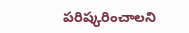పరిష్కరించాలని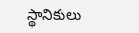స్థానికులు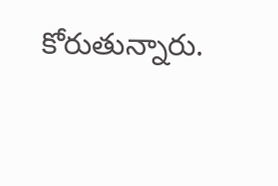కోరుతున్నారు.